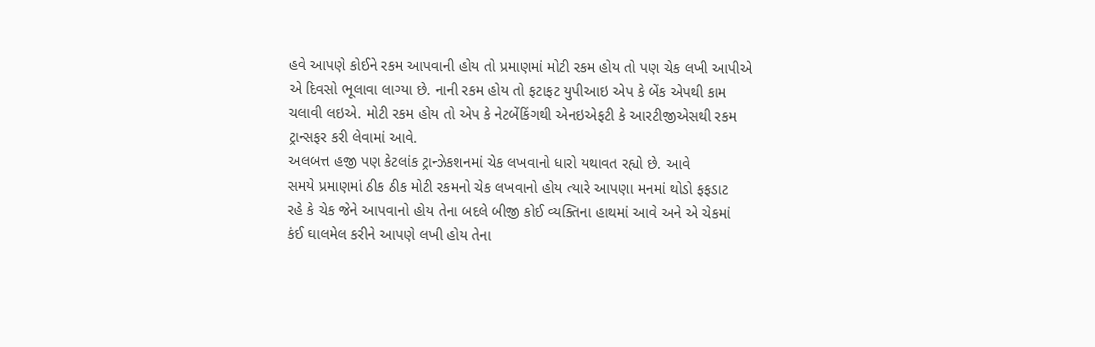હવે આપણે કોઈને રકમ આપવાની હોય તો પ્રમાણમાં મોટી રકમ હોય તો પણ ચેક લખી આપીએ
એ દિવસો ભૂલાવા લાગ્યા છે. નાની રકમ હોય તો ફટાફટ યુપીઆઇ એપ કે બેંક એપથી કામ
ચલાવી લઇએ. મોટી રકમ હોય તો એપ કે નેટબેંકિંગથી એનઇએફટી કે આરટીજીએસથી રકમ
ટ્રાન્સફર કરી લેવામાં આવે.
અલબત્ત હજી પણ કેટલાંક ટ્રાન્ઝેકશનમાં ચેક લખવાનો ધારો યથાવત રહ્યો છે. આવે
સમયે પ્રમાણમાં ઠીક ઠીક મોટી રકમનો ચેક લખવાનો હોય ત્યારે આપણા મનમાં થોડો ફફડાટ
રહે કે ચેક જેને આપવાનો હોય તેના બદલે બીજી કોઈ વ્યક્તિના હાથમાં આવે અને એ ચેકમાં
કંઈ ઘાલમેલ કરીને આપણે લખી હોય તેના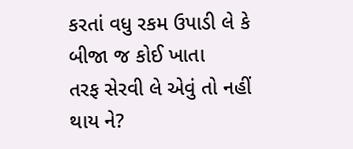કરતાં વધુ રકમ ઉપાડી લે કે બીજા જ કોઈ ખાતા
તરફ સેરવી લે એવું તો નહીં થાય ને?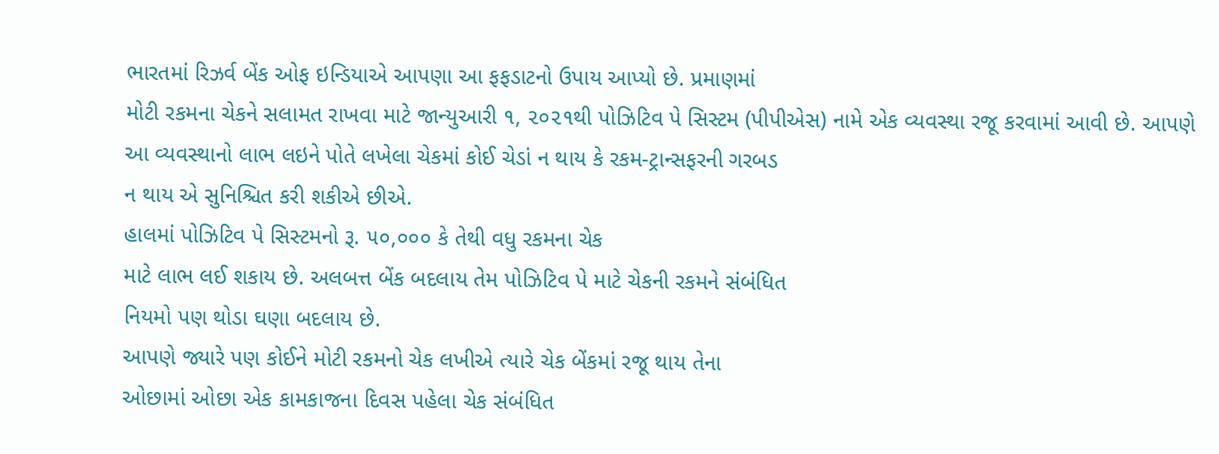ભારતમાં રિઝર્વ બેંક ઓફ ઇન્ડિયાએ આપણા આ ફફડાટનો ઉપાય આપ્યો છે. પ્રમાણમાં
મોટી રકમના ચેકને સલામત રાખવા માટે જાન્યુઆરી ૧, ૨૦૨૧થી પોઝિટિવ પે સિસ્ટમ (પીપીએસ) નામે એક વ્યવસ્થા રજૂ કરવામાં આવી છે. આપણે
આ વ્યવસ્થાનો લાભ લઇને પોતે લખેલા ચેકમાં કોઈ ચેડાં ન થાય કે રકમ-ટ્રાન્સફરની ગરબડ
ન થાય એ સુનિશ્ચિત કરી શકીએ છીએ.
હાલમાં પોઝિટિવ પે સિસ્ટમનો રૂ. ૫૦,૦૦૦ કે તેથી વધુ રકમના ચેક
માટે લાભ લઈ શકાય છે. અલબત્ત બેંક બદલાય તેમ પોઝિટિવ પે માટે ચેકની રકમને સંબંધિત
નિયમો પણ થોડા ઘણા બદલાય છે.
આપણે જ્યારે પણ કોઈને મોટી રકમનો ચેક લખીએ ત્યારે ચેક બેંકમાં રજૂ થાય તેના
ઓછામાં ઓછા એક કામકાજના દિવસ પહેલા ચેક સંબંધિત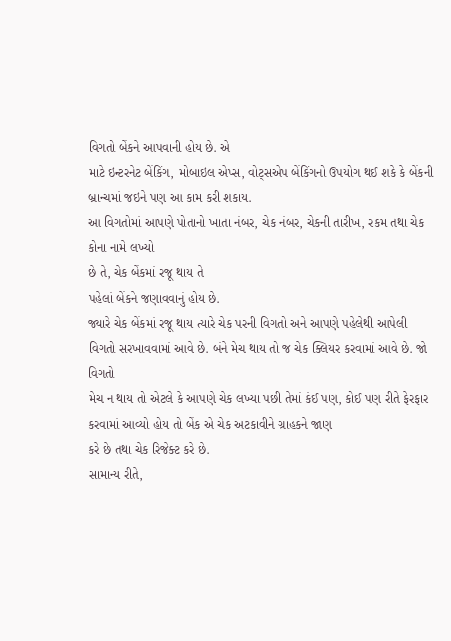વિગતો બેંકને આપવાની હોય છે. એ
માટે ઇન્ટરનેટ બેંકિંગ, મોબાઇલ એપ્સ, વોટ્સએપ બેંકિંગનો ઉપયોગ થઈ શકે કે બેંકની બ્રાન્ચમાં જઇને પણ આ કામ કરી શકાય.
આ વિગતોમાં આપણે પોતાનો ખાતા નંબર, ચેક નંબર, ચેકની તારીખ, રકમ તથા ચેક કોના નામે લખ્યો
છે તે, ચેક બેંકમાં રજૂ થાય તે
પહેલાં બેંકને જણાવવાનું હોય છે.
જ્યારે ચેક બેંકમાં રજૂ થાય ત્યારે ચેક પરની વિગતો અને આપણે પહેલેથી આપેલી
વિગતો સરખાવવામાં આવે છે. બંને મેચ થાય તો જ ચેક ક્લિયર કરવામાં આવે છે. જો વિગતો
મેચ ન થાય તો એટલે કે આપણે ચેક લખ્યા પછી તેમાં કંઈ પણ, કોઈ પણ રીતે ફેરફાર કરવામાં આવ્યો હોય તો બેંક એ ચેક અટકાવીને ગ્રાહકને જાણ
કરે છે તથા ચેક રિજેક્ટ કરે છે.
સામાન્ય રીતે,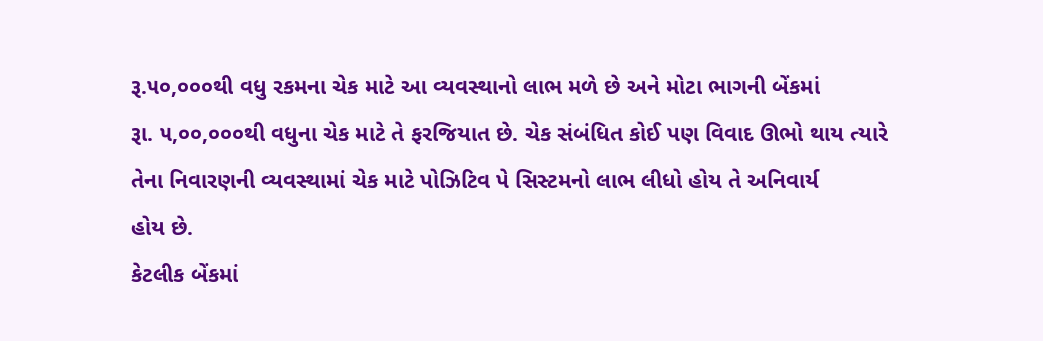રૂ.૫૦,૦૦૦થી વધુ રકમના ચેક માટે આ વ્યવસ્થાનો લાભ મળે છે અને મોટા ભાગની બેંકમાં
રૂા. ૫,૦૦,૦૦૦થી વધુના ચેક માટે તે ફરજિયાત છે. ચેક સંબંધિત કોઈ પણ વિવાદ ઊભો થાય ત્યારે
તેના નિવારણની વ્યવસ્થામાં ચેક માટે પોઝિટિવ પે સિસ્ટમનો લાભ લીધો હોય તે અનિવાર્ય
હોય છે.
કેટલીક બેંકમાં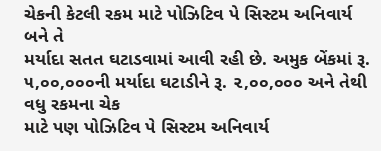ચેકની કેટલી રકમ માટે પોઝિટિવ પે સિસ્ટમ અનિવાર્ય બને તે
મર્યાદા સતત ઘટાડવામાં આવી રહી છે. અમુક બેંકમાં રૂ. ૫,૦૦,૦૦૦ની મર્યાદા ઘટાડીને રૂ. ૨,૦૦,૦૦૦ અને તેથી વધુ રકમના ચેક
માટે પણ પોઝિટિવ પે સિસ્ટમ અનિવાર્ય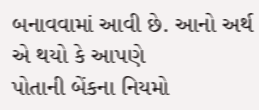બનાવવામાં આવી છે. આનો અર્થ એ થયો કે આપણે
પોતાની બેંકના નિયમો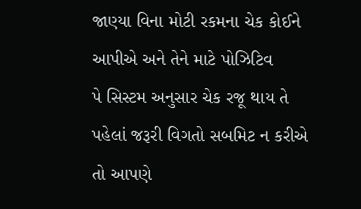જાણ્યા વિના મોટી રકમના ચેક કોઈને આપીએ અને તેને માટે પોઝિટિવ
પે સિસ્ટમ અનુસાર ચેક રજૂ થાય તે પહેલાં જરૂરી વિગતો સબમિટ ન કરીએ તો આપણે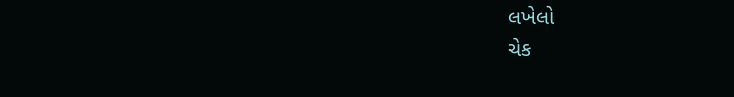લખેલો
ચેક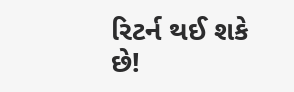રિટર્ન થઈ શકે છે!